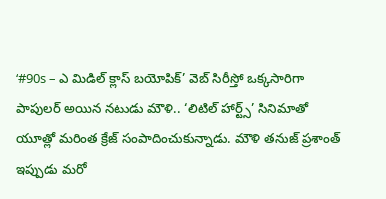‘#90s – ఎ మిడిల్ క్లాస్ బయోపిక్’ వెబ్ సిరీస్తో ఒక్కసారిగా పాపులర్ అయిన నటుడు మౌళి.. ‘లిటిల్ హార్ట్స్’ సినిమాతో యూత్లో మరింత క్రేజ్ సంపాదించుకున్నాడు. మౌళి తనుజ్ ప్రశాంత్ ఇప్పుడు మరో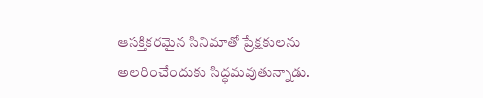ఆసక్తికరమైన సినిమాతో ప్రేక్షకులను అలరించేందుకు సిద్ధమవుతున్నాడు.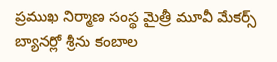ప్రముఖ నిర్మాణ సంస్థ మైత్రీ మూవీ మేకర్స్ బ్యానర్లో శ్రీను కంబాల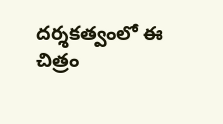దర్శకత్వంలో ఈ చిత్రం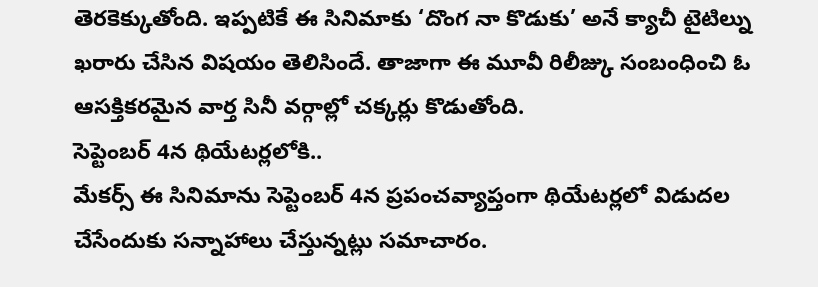తెరకెక్కుతోంది. ఇప్పటికే ఈ సినిమాకు ‘దొంగ నా కొడుకు’ అనే క్యాచీ టైటిల్ను ఖరారు చేసిన విషయం తెలిసిందే. తాజాగా ఈ మూవీ రిలీజ్కు సంబంధించి ఓ ఆసక్తికరమైన వార్త సినీ వర్గాల్లో చక్కర్లు కొడుతోంది.
సెప్టెంబర్ 4న థియేటర్లలోకి..
మేకర్స్ ఈ సినిమాను సెప్టెంబర్ 4న ప్రపంచవ్యాప్తంగా థియేటర్లలో విడుదల చేసేందుకు సన్నాహాలు చేస్తున్నట్లు సమాచారం.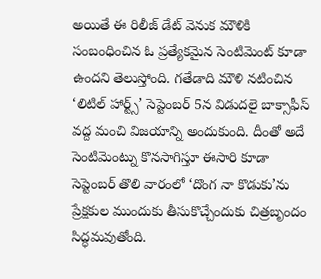అయితే ఈ రిలీజ్ డేట్ వెనుక మౌళికి సంబంధించిన ఓ ప్రత్యేకమైన సెంటిమెంట్ కూడా ఉందని తెలుస్తోంది. గతేడాది మౌళి నటించిన ‘లిటిల్ హార్ట్స్’ సెప్టెంబర్ 5న విడుదలై బాక్సాఫీస్ వద్ద మంచి విజయాన్ని అందుకుంది. దీంతో అదే సెంటిమెంట్ను కొనసాగిస్తూ ఈసారి కూడా సెప్టెంబర్ తొలి వారంలో ‘దొంగ నా కొడుకు’ను ప్రేక్షకుల ముందుకు తీసుకొచ్చేందుకు చిత్రబృందం సిద్ధమవుతోంది.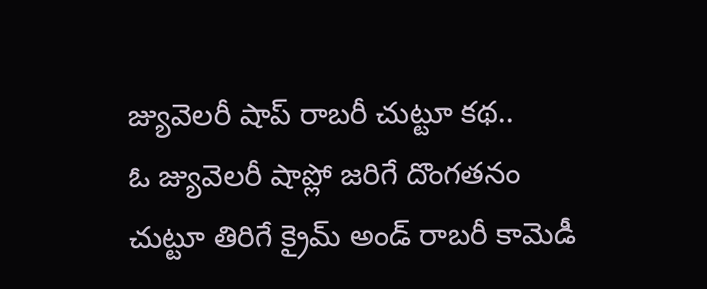జ్యువెలరీ షాప్ రాబరీ చుట్టూ కథ..
ఓ జ్యువెలరీ షాప్లో జరిగే దొంగతనం చుట్టూ తిరిగే క్రైమ్ అండ్ రాబరీ కామెడీ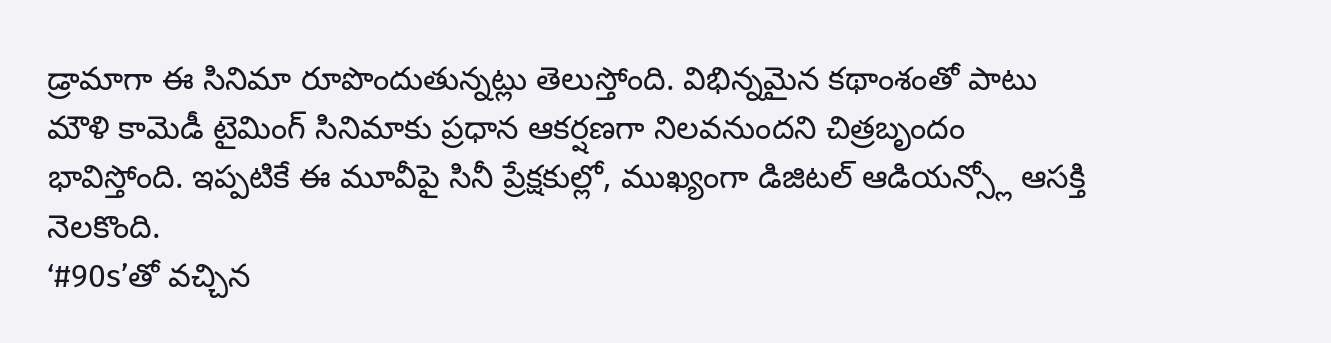డ్రామాగా ఈ సినిమా రూపొందుతున్నట్లు తెలుస్తోంది. విభిన్నమైన కథాంశంతో పాటు మౌళి కామెడీ టైమింగ్ సినిమాకు ప్రధాన ఆకర్షణగా నిలవనుందని చిత్రబృందం భావిస్తోంది. ఇప్పటికే ఈ మూవీపై సినీ ప్రేక్షకుల్లో, ముఖ్యంగా డిజిటల్ ఆడియన్స్లో ఆసక్తి నెలకొంది.
‘#90s’తో వచ్చిన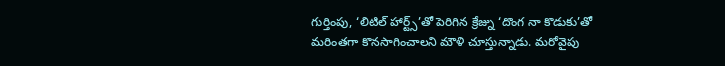గుర్తింపు, ‘లిటిల్ హార్ట్స్’తో పెరిగిన క్రేజ్ను ‘దొంగ నా కొడుకు’తో మరింతగా కొనసాగించాలని మౌళి చూస్తున్నాడు. మరోవైపు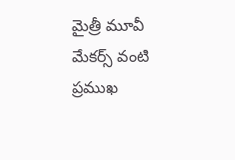మైత్రీ మూవీ మేకర్స్ వంటి ప్రముఖ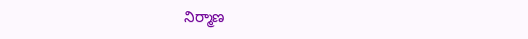నిర్మాణ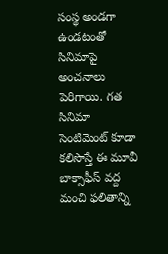సంస్థ అండగా ఉండటంతో సినిమాపై అంచనాలు పెరిగాయి. గత సినిమా సెంటిమెంట్ కూడా కలిసొస్తే ఈ మూవీ బాక్సాఫీస్ వద్ద మంచి ఫలితాన్ని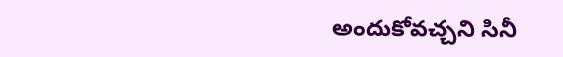అందుకోవచ్చని సినీ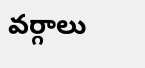వర్గాలు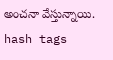అంచనా వేస్తున్నాయి.
hash tags